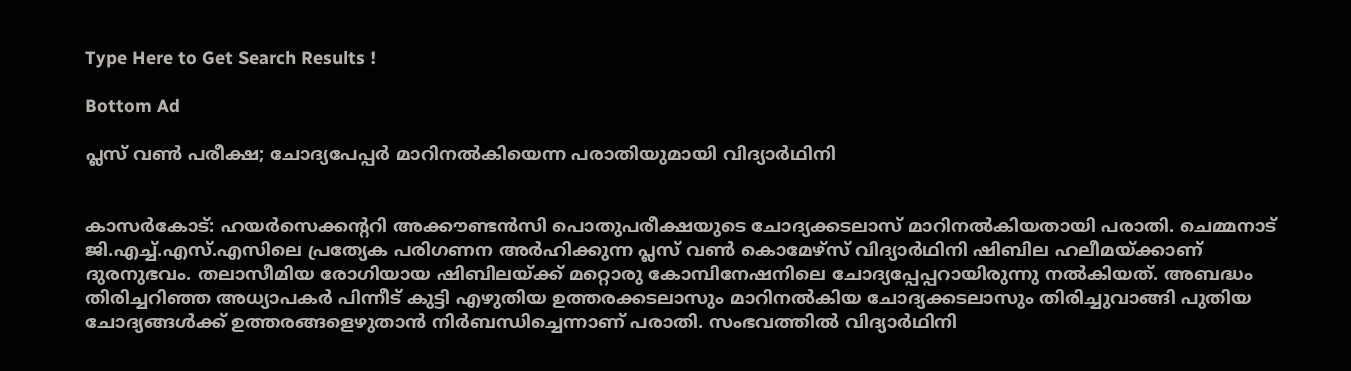Type Here to Get Search Results !

Bottom Ad

പ്ലസ് വണ്‍ പരീക്ഷ; ചോദ്യപേപ്പര്‍ മാറിനല്‍കിയെന്ന പരാതിയുമായി വിദ്യാര്‍ഥിനി


കാസര്‍കോട്: ഹയര്‍സെക്കന്ററി അക്കൗണ്ടന്‍സി പൊതുപരീക്ഷയുടെ ചോദ്യക്കടലാസ് മാറിനല്‍കിയതായി പരാതി. ചെമ്മനാട് ജി.എച്ച്.എസ്.എസിലെ പ്രത്യേക പരിഗണന അര്‍ഹിക്കുന്ന പ്ലസ് വണ്‍ കൊമേഴ്‌സ് വിദ്യാര്‍ഥിനി ഷിബില ഹലീമയ്ക്കാണ് ദുരനുഭവം. തലാസീമിയ രോഗിയായ ഷിബിലയ്ക്ക് മറ്റൊരു കോമ്പിനേഷനിലെ ചോദ്യപ്പേപ്പറായിരുന്നു നല്‍കിയത്. അബദ്ധം തിരിച്ചറിഞ്ഞ അധ്യാപകര്‍ പിന്നീട് കുട്ടി എഴുതിയ ഉത്തരക്കടലാസും മാറിനല്‍കിയ ചോദ്യക്കടലാസും തിരിച്ചുവാങ്ങി പുതിയ ചോദ്യങ്ങള്‍ക്ക് ഉത്തരങ്ങളെഴുതാന്‍ നിര്‍ബന്ധിച്ചെന്നാണ് പരാതി. സംഭവത്തില്‍ വിദ്യാര്‍ഥിനി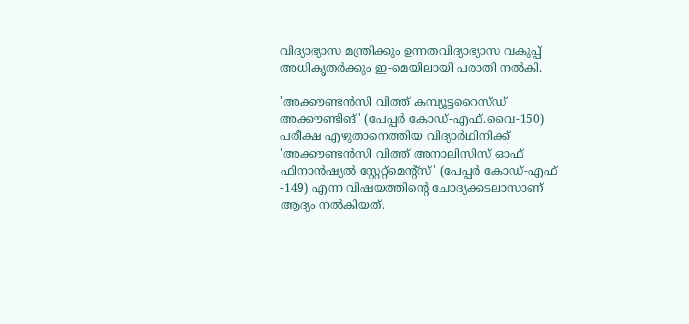വിദ്യാഭ്യാസ മന്ത്രിക്കും ഉന്നതവിദ്യാഭ്യാസ വകുപ്പ് അധികൃതര്‍ക്കും ഇ-മെയിലായി പരാതി നല്‍കി.

'അക്കൗണ്ടന്‍സി വിത്ത് കമ്പ്യൂട്ടറൈസ്ഡ് അക്കൗണ്ടിങ്' (പേപ്പര്‍ കോഡ്-എഫ്.വൈ-150) പരീക്ഷ എഴുതാനെത്തിയ വിദ്യാര്‍ഥിനിക്ക് 'അക്കൗണ്ടന്‍സി വിത്ത് അനാലിസിസ് ഓഫ് ഫിനാന്‍ഷ്യല്‍ സ്റ്റേറ്റ്‌മെന്റ്‌സ്' (പേപ്പര്‍ കോഡ്-എഫ് -149) എന്ന വിഷയത്തിന്റെ ചോദ്യക്കടലാസാണ് ആദ്യം നല്‍കിയത്.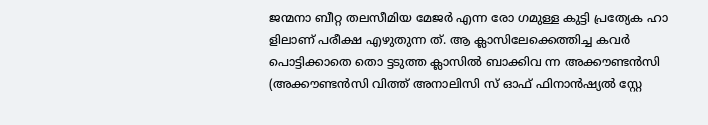ജന്മനാ ബീറ്റ തലസീമിയ മേജര്‍ എന്ന രോ ഗമുള്ള കുട്ടി പ്രത്യേക ഹാ ളിലാണ് പരീക്ഷ എഴുതുന്ന ത്. ആ ക്ലാസിലേക്കെത്തിച്ച കവര്‍ പൊട്ടിക്കാതെ തൊ ട്ടടുത്ത ക്ലാസില്‍ ബാക്കിവ ന്ന അക്കൗണ്ടന്‍സി (അക്കൗണ്ടന്‍സി വിത്ത് അനാലിസി സ് ഓഫ് ഫിനാന്‍ഷ്യല്‍ സ്റ്റേ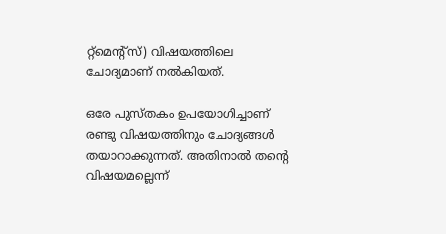റ്റ്‌മെന്റ്‌സ്) വിഷയത്തിലെ ചോദ്യമാണ് നല്‍കിയത്.

ഒരേ പുസ്തകം ഉപയോഗിച്ചാണ് രണ്ടു വിഷയത്തിനും ചോദ്യങ്ങള്‍ തയാറാക്കുന്നത്. അതിനാല്‍ തന്റെ വിഷയമല്ലെന്ന്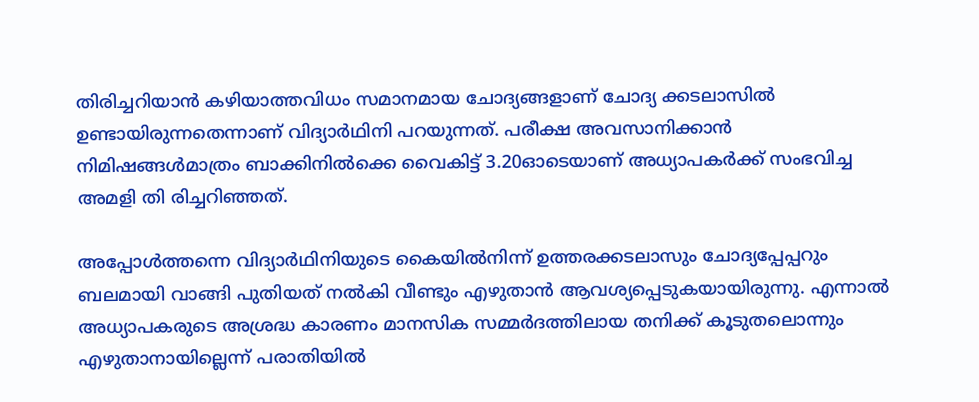തിരിച്ചറിയാന്‍ കഴിയാത്തവിധം സമാനമായ ചോദ്യങ്ങളാണ് ചോദ്യ ക്കടലാസില്‍ ഉണ്ടായിരുന്നതെന്നാണ് വിദ്യാര്‍ഥിനി പറയുന്നത്. പരീക്ഷ അവസാനിക്കാന്‍ നിമിഷങ്ങള്‍മാത്രം ബാക്കിനില്‍ക്കെ വൈകിട്ട് 3.20ഓടെയാണ് അധ്യാപകര്‍ക്ക് സംഭവിച്ച അമളി തി രിച്ചറിഞ്ഞത്.

അപ്പോള്‍ത്തന്നെ വിദ്യാര്‍ഥിനിയുടെ കൈയില്‍നിന്ന് ഉത്തരക്കടലാസും ചോദ്യപ്പേപ്പറും ബലമായി വാങ്ങി പുതിയത് നല്‍കി വീണ്ടും എഴുതാന്‍ ആവശ്യപ്പെടുകയായിരുന്നു. എന്നാല്‍ അധ്യാപകരുടെ അശ്രദ്ധ കാരണം മാനസിക സമ്മര്‍ദത്തിലായ തനിക്ക് കൂടുതലൊന്നും എഴുതാനായില്ലെന്ന് പരാതിയില്‍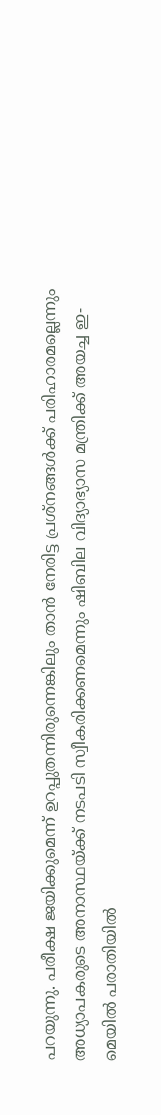പറയുന്നു. പരീക്ഷ ജയിക്കുമെന്ന് ഉറപ്പുതന്നിരുന്നെങ്കിലും താന്‍ നേരിട്ട പ്രശ്‌നങ്ങള്‍ക്ക് പരിഹാരമല്ലെന്നും അധ്യാപകരുടെ അനാസ്ഥയ്ക്ക് നടപടി സ്വീകരിക്കണമെന്നും ഷിബില വിദ്യാഭ്യാസ മന്ത്രിക്ക് അയച്ച ഇ-മെയില്‍ പരാതിയില്‍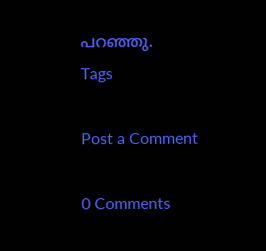പറഞ്ഞു.
Tags

Post a Comment

0 Comments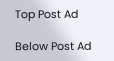Top Post Ad

Below Post Ad